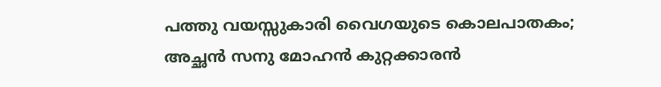പത്തു വയസ്സുകാരി വൈഗയുടെ കൊലപാതകം; അച്ഛന്‍ സനു മോഹന്‍ കുറ്റക്കാരന്‍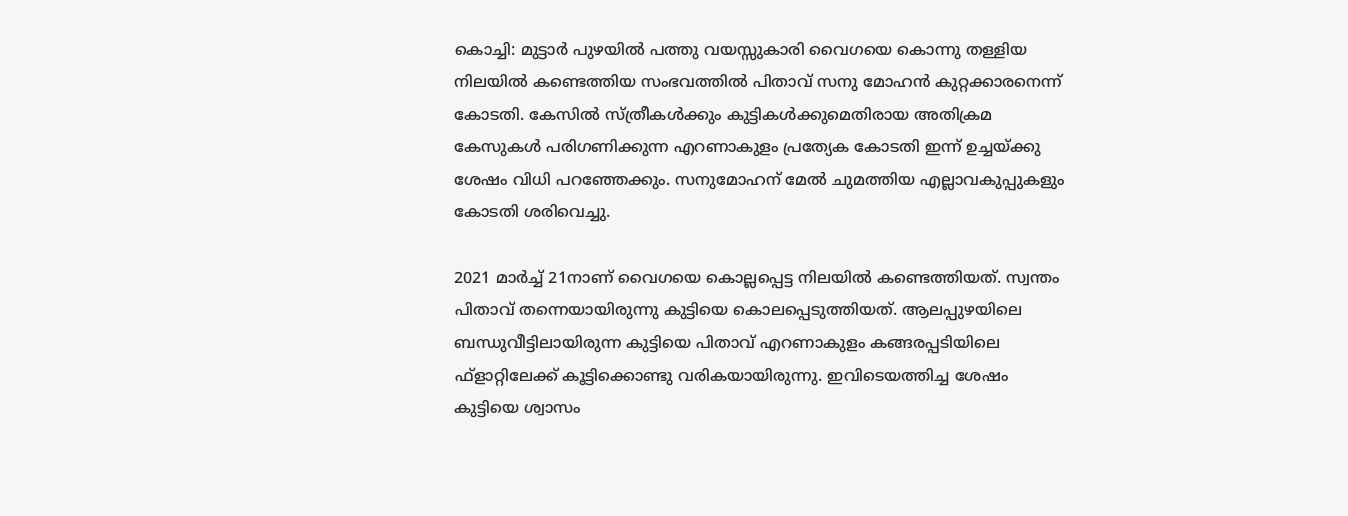കൊച്ചി: മുട്ടാര്‍ പുഴയില്‍ പത്തു വയസ്സുകാരി വൈഗയെ കൊന്നു തള്ളിയ നിലയില്‍ കണ്ടെത്തിയ സംഭവത്തില്‍ പിതാവ് സനു മോഹന്‍ കുറ്റക്കാരനെന്ന് കോടതി. കേസില്‍ സ്ത്രീകള്‍ക്കും കുട്ടികള്‍ക്കുമെതിരായ അതിക്രമ കേസുകള്‍ പരിഗണിക്കുന്ന എറണാകുളം പ്രത്യേക കോടതി ഇന്ന് ഉച്ചയ്ക്കു ശേഷം വിധി പറഞ്ഞേക്കും. സനുമോഹന് മേല്‍ ചുമത്തിയ എല്ലാവകുപ്പുകളും കോടതി ശരിവെച്ചു.

2021 മാര്‍ച്ച് 21നാണ് വൈഗയെ കൊല്ലപ്പെട്ട നിലയില്‍ കണ്ടെത്തിയത്. സ്വന്തം പിതാവ് തന്നെയായിരുന്നു കുട്ടിയെ കൊലപ്പെടുത്തിയത്. ആലപ്പുഴയിലെ ബന്ധുവീട്ടിലായിരുന്ന കുട്ടിയെ പിതാവ് എറണാകുളം കങ്ങരപ്പടിയിലെ ഫ്‌ളാറ്റിലേക്ക് കൂട്ടിക്കൊണ്ടു വരികയായിരുന്നു. ഇവിടെയത്തിച്ച ശേഷം കുട്ടിയെ ശ്വാസം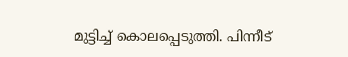മുട്ടിച്ച് കൊലപ്പെടുത്തി. പിന്നീട്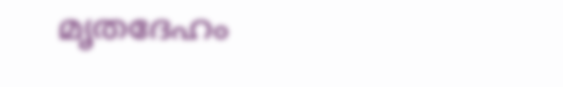മൃതദേഹം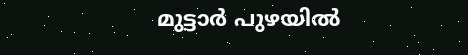മുട്ടാര്‍ പുഴയില്‍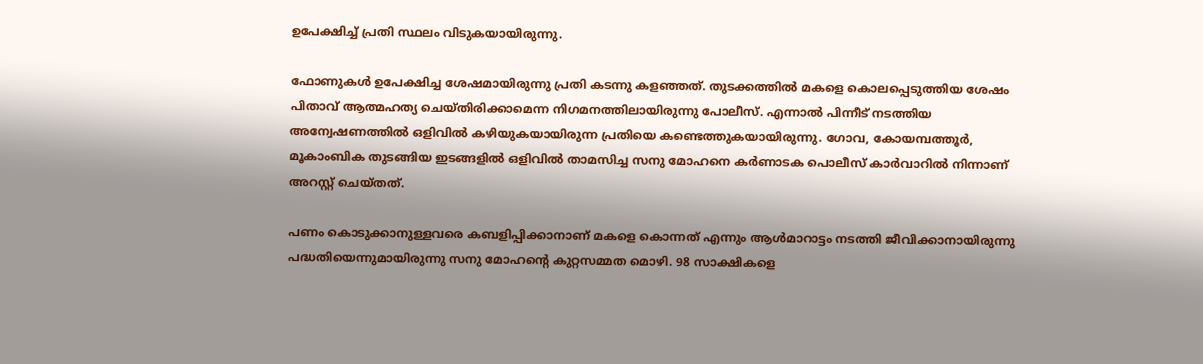ഉപേക്ഷിച്ച് പ്രതി സ്ഥലം വിടുകയായിരുന്നു.

ഫോണുകള്‍ ഉപേക്ഷിച്ച ശേഷമായിരുന്നു പ്രതി കടന്നു കളഞ്ഞത്. തുടക്കത്തില്‍ മകളെ കൊലപ്പെടുത്തിയ ശേഷം പിതാവ് ആത്മഹത്യ ചെയ്തിരിക്കാമെന്ന നിഗമനത്തിലായിരുന്നു പോലീസ്. എന്നാല്‍ പിന്നീട് നടത്തിയ അന്വേഷണത്തില്‍ ഒളിവില്‍ കഴിയുകയായിരുന്ന പ്രതിയെ കണ്ടെത്തുകയായിരുന്നു. ഗോവ, കോയമ്പത്തൂര്‍, മൂകാംബിക തുടങ്ങിയ ഇടങ്ങളില്‍ ഒളിവില്‍ താമസിച്ച സനു മോഹനെ കര്‍ണാടക പൊലീസ് കാര്‍വാറില്‍ നിന്നാണ് അറസ്റ്റ് ചെയ്തത്.

പണം കൊടുക്കാനുള്ളവരെ കബളിപ്പിക്കാനാണ് മകളെ കൊന്നത് എന്നും ആള്‍മാറാട്ടം നടത്തി ജീവിക്കാനായിരുന്നു പദ്ധതിയെന്നുമായിരുന്നു സനു മോഹന്റെ കുറ്റസമ്മത മൊഴി. 98 സാക്ഷികളെ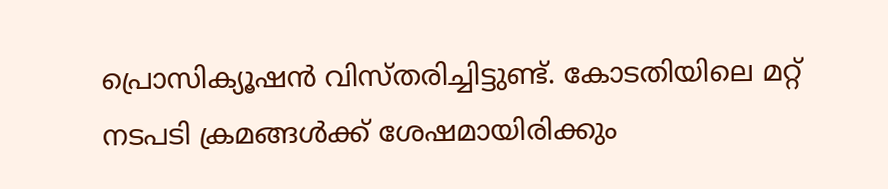പ്രൊസിക്യൂഷന്‍ വിസ്തരിച്ചിട്ടുണ്ട്. കോടതിയിലെ മറ്റ് നടപടി ക്രമങ്ങള്‍ക്ക് ശേഷമായിരിക്കും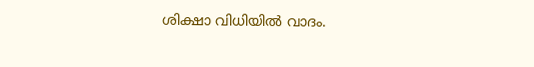ശിക്ഷാ വിധിയില്‍ വാദം.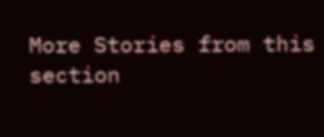More Stories from this section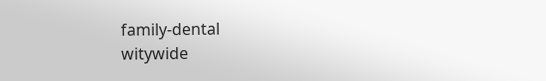family-dental
witywide